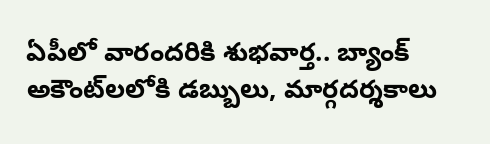ఏపీలో వారందరికి శుభవార్త.. బ్యాంక్ అకౌంట్‌లలోకి డబ్బులు, మార్గదర్శకాలు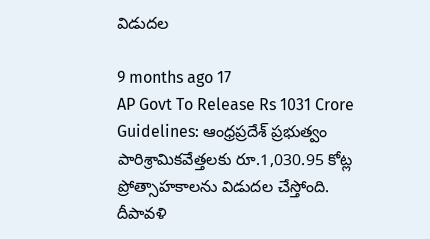విడుదల

9 months ago 17
AP Govt To Release Rs 1031 Crore Guidelines: ఆంధ్రప్రదేశ్ ప్రభుత్వం పారిశ్రామికవేత్తలకు రూ.1,030.95 కోట్ల ప్రోత్సాహకాలను విడుదల చేస్తోంది. దీపావళి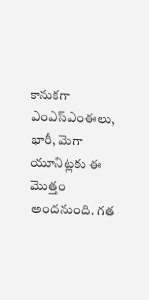కానుకగా ఎంఎస్‌ఎంఈలు, భారీ, మెగా యూనిట్లకు ఈ మొత్తం అందనుంది. గత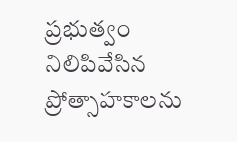ప్రభుత్వం నిలిపివేసిన ప్రోత్సాహకాలను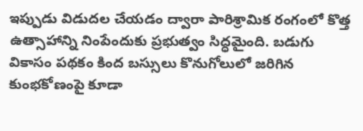ఇప్పుడు విడుదల చేయడం ద్వారా పారిశ్రామిక రంగంలో కొత్త ఉత్సాహాన్ని నింపేందుకు ప్రభుత్వం సిద్ధమైంది. బడుగు వికాసం పథకం కింద బస్సులు కొనుగోలులో జరిగిన కుంభకోణంపై కూడా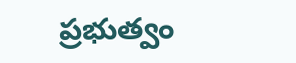ప్రభుత్వం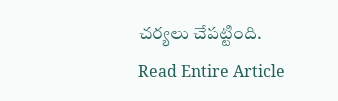చర్యలు చేపట్టింది.
Read Entire Article